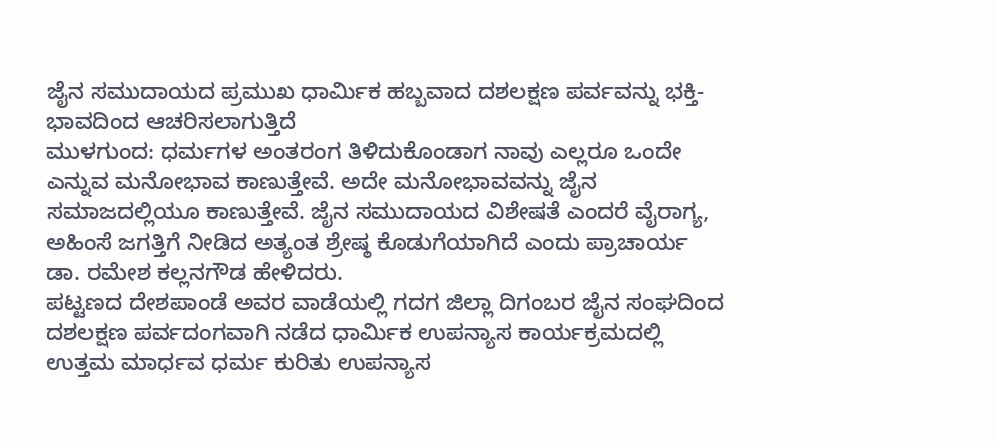ಜೈನ ಸಮುದಾಯದ ಪ್ರಮುಖ ಧಾರ್ಮಿಕ ಹಬ್ಬವಾದ ದಶಲಕ್ಷಣ ಪರ್ವವನ್ನು ಭಕ್ತಿ-ಭಾವದಿಂದ ಆಚರಿಸಲಾಗುತ್ತಿದೆ
ಮುಳಗುಂದ: ಧರ್ಮಗಳ ಅಂತರಂಗ ತಿಳಿದುಕೊಂಡಾಗ ನಾವು ಎಲ್ಲರೂ ಒಂದೇ ಎನ್ನುವ ಮನೋಭಾವ ಕಾಣುತ್ತೇವೆ. ಅದೇ ಮನೋಭಾವವನ್ನು ಜೈನ ಸಮಾಜದಲ್ಲಿಯೂ ಕಾಣುತ್ತೇವೆ. ಜೈನ ಸಮುದಾಯದ ವಿಶೇಷತೆ ಎಂದರೆ ವೈರಾಗ್ಯ, ಅಹಿಂಸೆ ಜಗತ್ತಿಗೆ ನೀಡಿದ ಅತ್ಯಂತ ಶ್ರೇಷ್ಠ ಕೊಡುಗೆಯಾಗಿದೆ ಎಂದು ಪ್ರಾಚಾರ್ಯ ಡಾ. ರಮೇಶ ಕಲ್ಲನಗೌಡ ಹೇಳಿದರು.
ಪಟ್ಟಣದ ದೇಶಪಾಂಡೆ ಅವರ ವಾಡೆಯಲ್ಲಿ ಗದಗ ಜಿಲ್ಲಾ ದಿಗಂಬರ ಜೈನ ಸಂಘದಿಂದ ದಶಲಕ್ಷಣ ಪರ್ವದಂಗವಾಗಿ ನಡೆದ ಧಾರ್ಮಿಕ ಉಪನ್ಯಾಸ ಕಾರ್ಯಕ್ರಮದಲ್ಲಿ ಉತ್ತಮ ಮಾರ್ಧವ ಧರ್ಮ ಕುರಿತು ಉಪನ್ಯಾಸ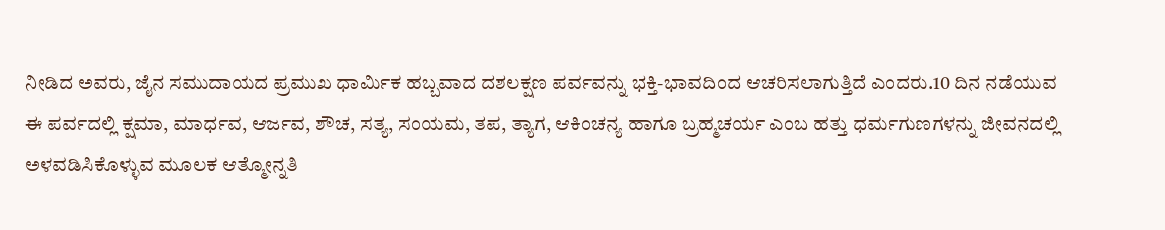ನೀಡಿದ ಅವರು, ಜೈನ ಸಮುದಾಯದ ಪ್ರಮುಖ ಧಾರ್ಮಿಕ ಹಬ್ಬವಾದ ದಶಲಕ್ಷಣ ಪರ್ವವನ್ನು ಭಕ್ತಿ-ಭಾವದಿಂದ ಆಚರಿಸಲಾಗುತ್ತಿದೆ ಎಂದರು.10 ದಿನ ನಡೆಯುವ ಈ ಪರ್ವದಲ್ಲಿ ಕ್ಷಮಾ, ಮಾರ್ಧವ, ಆರ್ಜವ, ಶೌಚ, ಸತ್ಯ, ಸಂಯಮ, ತಪ, ತ್ಯಾಗ, ಆಕಿಂಚನ್ಯ ಹಾಗೂ ಬ್ರಹ್ಮಚರ್ಯ ಎಂಬ ಹತ್ತು ಧರ್ಮಗುಣಗಳನ್ನು ಜೀವನದಲ್ಲಿ ಅಳವಡಿಸಿಕೊಳ್ಳುವ ಮೂಲಕ ಆತ್ಮೋನ್ನತಿ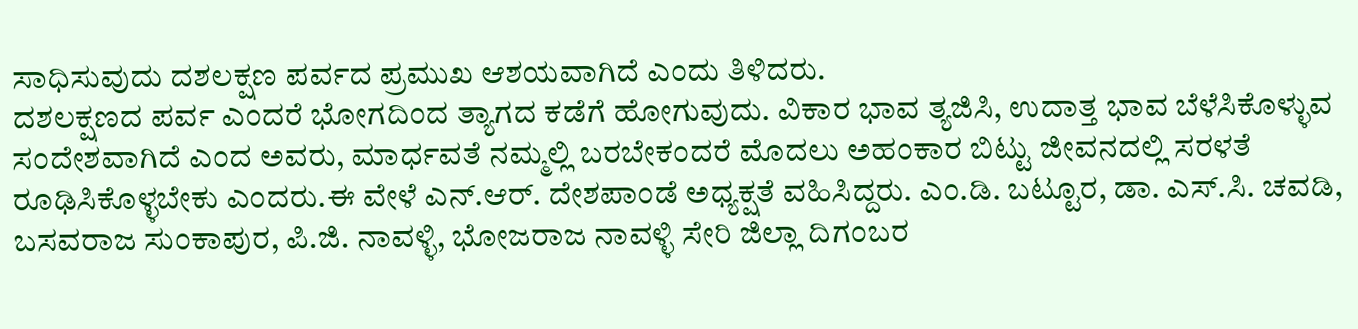ಸಾಧಿಸುವುದು ದಶಲಕ್ಷಣ ಪರ್ವದ ಪ್ರಮುಖ ಆಶಯವಾಗಿದೆ ಎಂದು ತಿಳಿದರು.
ದಶಲಕ್ಷಣದ ಪರ್ವ ಎಂದರೆ ಭೋಗದಿಂದ ತ್ಯಾಗದ ಕಡೆಗೆ ಹೋಗುವುದು. ವಿಕಾರ ಭಾವ ತ್ಯಜಿಸಿ, ಉದಾತ್ತ ಭಾವ ಬೆಳೆಸಿಕೊಳ್ಳುವ ಸಂದೇಶವಾಗಿದೆ ಎಂದ ಅವರು, ಮಾರ್ಧವತೆ ನಮ್ಮಲ್ಲಿ ಬರಬೇಕಂದರೆ ಮೊದಲು ಅಹಂಕಾರ ಬಿಟ್ಟು ಜೀವನದಲ್ಲಿ ಸರಳತೆ ರೂಢಿಸಿಕೊಳ್ಳಬೇಕು ಎಂದರು.ಈ ವೇಳೆ ಎನ್.ಆರ್. ದೇಶಪಾಂಡೆ ಅಧ್ಯಕ್ಷತೆ ವಹಿಸಿದ್ದರು. ಎಂ.ಡಿ. ಬಟ್ಟೂರ, ಡಾ. ಎಸ್.ಸಿ. ಚವಡಿ, ಬಸವರಾಜ ಸುಂಕಾಪುರ, ಪಿ.ಜಿ. ನಾವಳ್ಳಿ, ಭೋಜರಾಜ ನಾವಳ್ಳಿ ಸೇರಿ ಜಿಲ್ಲಾ ದಿಗಂಬರ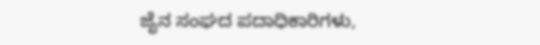ಜೈನ ಸಂಘದ ಪದಾಧಿಕಾರಿಗಳು,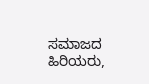ಸಮಾಜದ ಹಿರಿಯರು,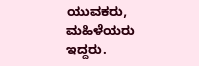ಯುವಕರು, ಮಹಿಳೆಯರು ಇದ್ದರು.